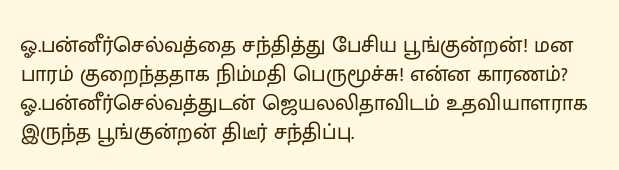ஓ.பன்னீர்செல்வத்தை சந்தித்து பேசிய பூங்குன்றன்! மன பாரம் குறைந்ததாக நிம்மதி பெருமூச்சு! என்ன காரணம்?
ஓ.பன்னீர்செல்வத்துடன் ஜெயலலிதாவிடம் உதவியாளராக இருந்த பூங்குன்றன் திடீர் சந்திப்பு.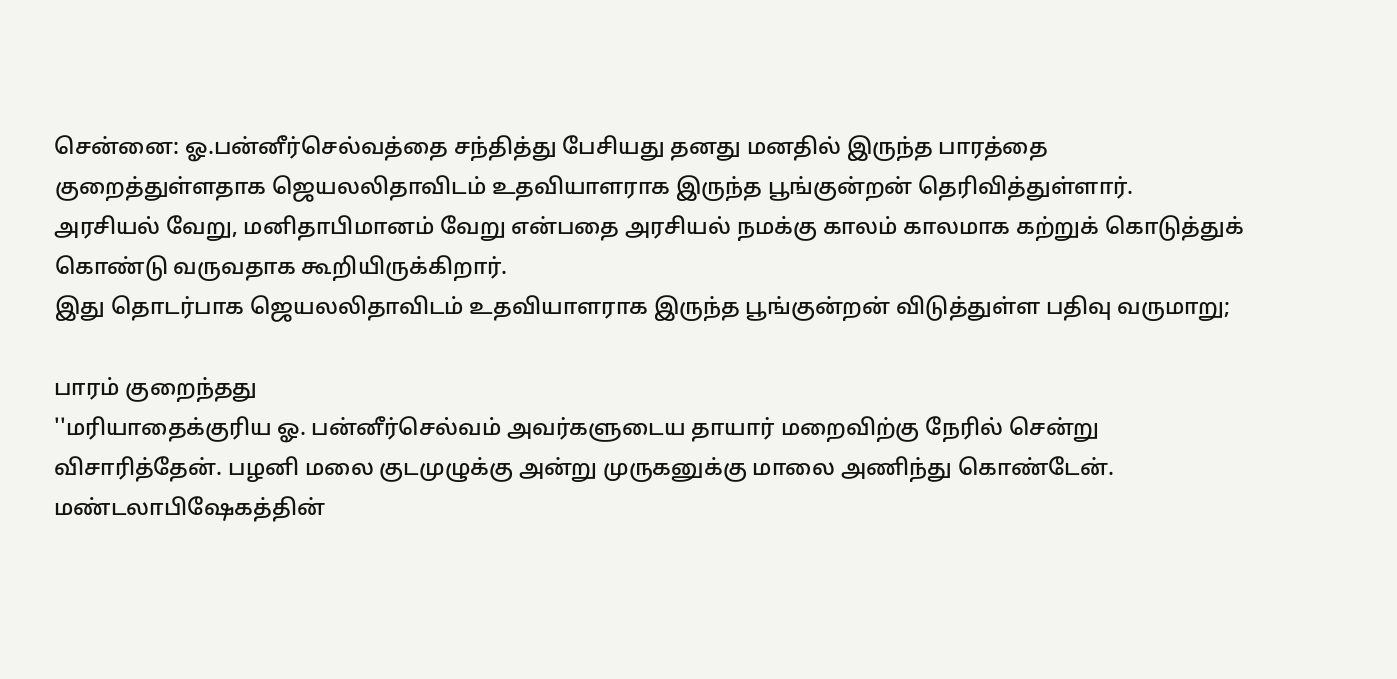சென்னை: ஓ.பன்னீர்செல்வத்தை சந்தித்து பேசியது தனது மனதில் இருந்த பாரத்தை குறைத்துள்ளதாக ஜெயலலிதாவிடம் உதவியாளராக இருந்த பூங்குன்றன் தெரிவித்துள்ளார்.
அரசியல் வேறு, மனிதாபிமானம் வேறு என்பதை அரசியல் நமக்கு காலம் காலமாக கற்றுக் கொடுத்துக் கொண்டு வருவதாக கூறியிருக்கிறார்.
இது தொடர்பாக ஜெயலலிதாவிடம் உதவியாளராக இருந்த பூங்குன்றன் விடுத்துள்ள பதிவு வருமாறு;

பாரம் குறைந்தது
''மரியாதைக்குரிய ஓ. பன்னீர்செல்வம் அவர்களுடைய தாயார் மறைவிற்கு நேரில் சென்று விசாரித்தேன். பழனி மலை குடமுழுக்கு அன்று முருகனுக்கு மாலை அணிந்து கொண்டேன். மண்டலாபிஷேகத்தின்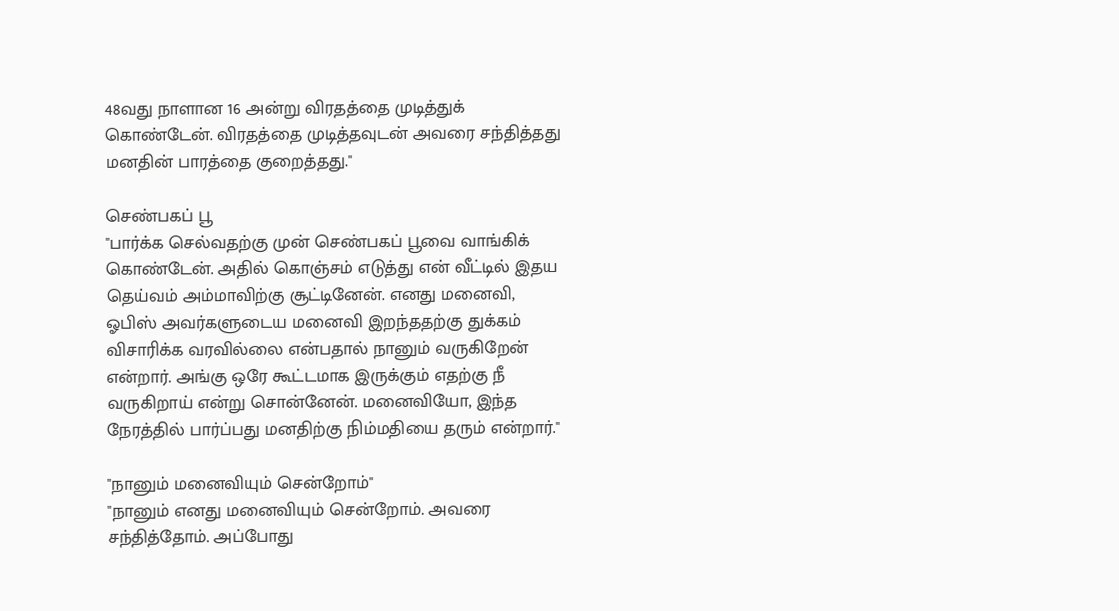48வது நாளான 16 அன்று விரதத்தை முடித்துக் கொண்டேன். விரதத்தை முடித்தவுடன் அவரை சந்தித்தது மனதின் பாரத்தை குறைத்தது.''

செண்பகப் பூ
''பார்க்க செல்வதற்கு முன் செண்பகப் பூவை வாங்கிக் கொண்டேன். அதில் கொஞ்சம் எடுத்து என் வீட்டில் இதய தெய்வம் அம்மாவிற்கு சூட்டினேன். எனது மனைவி, ஓபிஸ் அவர்களுடைய மனைவி இறந்ததற்கு துக்கம் விசாரிக்க வரவில்லை என்பதால் நானும் வருகிறேன் என்றார். அங்கு ஒரே கூட்டமாக இருக்கும் எதற்கு நீ வருகிறாய் என்று சொன்னேன். மனைவியோ, இந்த நேரத்தில் பார்ப்பது மனதிற்கு நிம்மதியை தரும் என்றார்.''

''நானும் மனைவியும் சென்றோம்''
''நானும் எனது மனைவியும் சென்றோம். அவரை சந்தித்தோம். அப்போது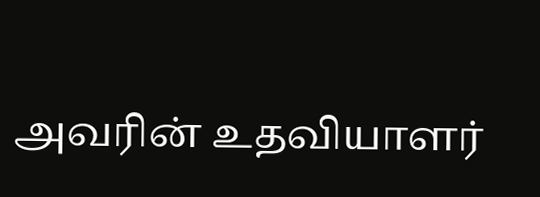அவரின் உதவியாளர்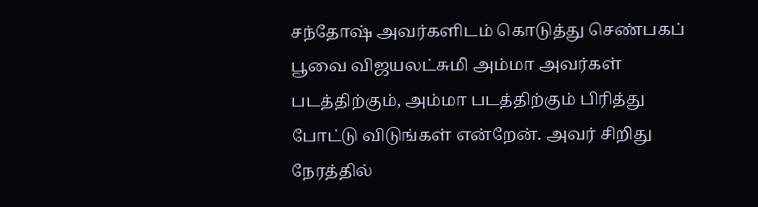சந்தோஷ் அவர்களிடம் கொடுத்து செண்பகப் பூவை விஜயலட்சுமி அம்மா அவர்கள் படத்திற்கும், அம்மா படத்திற்கும் பிரித்து போட்டு விடுங்கள் என்றேன். அவர் சிறிது நேரத்தில்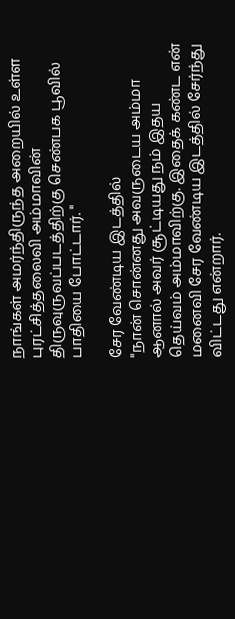நாங்கள் அமர்ந்திருந்த அறையில் உள்ள புரட்சித்தலைவி அம்மாவின் திருவுருவப்படத்திற்கு செண்பக பூவில் பாதியை போட்டார். ''

சேர வேண்டிய இடத்தில்
''நான் சொன்னது அவருடைய அம்மா ஆனால் அவர் சூட்டியது நம் இதய தெய்வம் அம்மாவிற்கு. இதைக் கண்ட என் மனைவி சேர வேண்டிய இடத்தில் சேர்ந்து விட்டது என்றார்.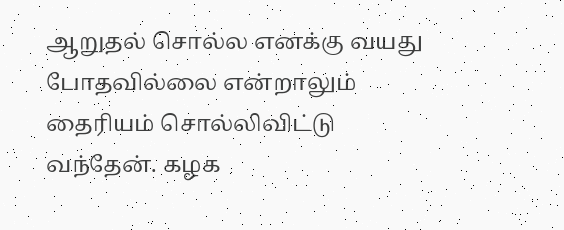ஆறுதல் சொல்ல எனக்கு வயது போதவில்லை என்றாலும் தைரியம் சொல்லிவிட்டு வந்தேன். கழக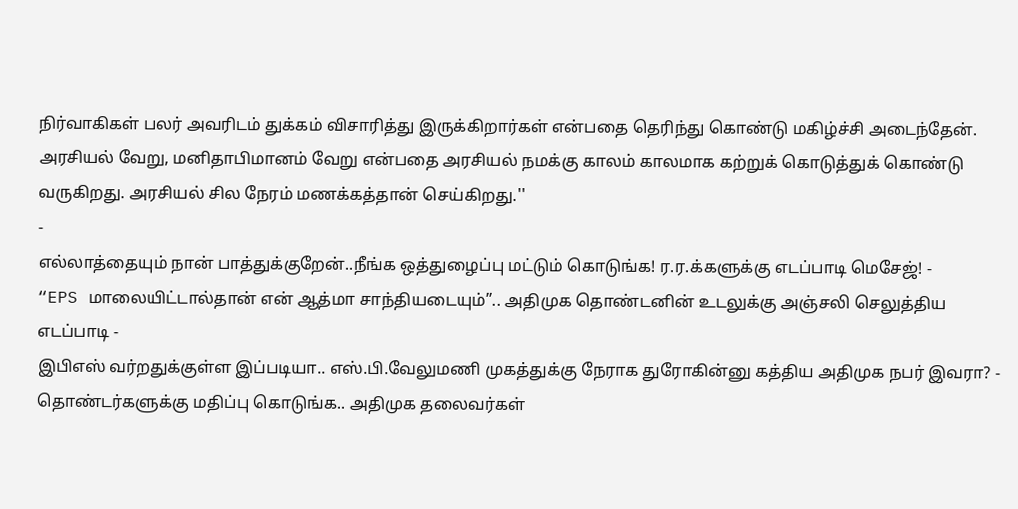நிர்வாகிகள் பலர் அவரிடம் துக்கம் விசாரித்து இருக்கிறார்கள் என்பதை தெரிந்து கொண்டு மகிழ்ச்சி அடைந்தேன். அரசியல் வேறு, மனிதாபிமானம் வேறு என்பதை அரசியல் நமக்கு காலம் காலமாக கற்றுக் கொடுத்துக் கொண்டு வருகிறது. அரசியல் சில நேரம் மணக்கத்தான் செய்கிறது.''
-
எல்லாத்தையும் நான் பாத்துக்குறேன்..நீங்க ஒத்துழைப்பு மட்டும் கொடுங்க! ர.ர.க்களுக்கு எடப்பாடி மெசேஜ்! -
“EPS மாலையிட்டால்தான் என் ஆத்மா சாந்தியடையும்”.. அதிமுக தொண்டனின் உடலுக்கு அஞ்சலி செலுத்திய எடப்பாடி -
இபிஎஸ் வர்றதுக்குள்ள இப்படியா.. எஸ்.பி.வேலுமணி முகத்துக்கு நேராக துரோகின்னு கத்திய அதிமுக நபர் இவரா? -
தொண்டர்களுக்கு மதிப்பு கொடுங்க.. அதிமுக தலைவர்கள்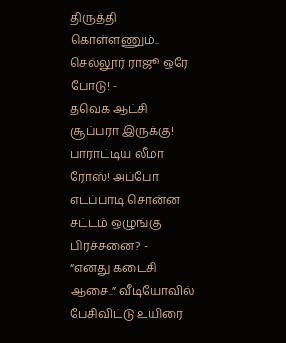திருத்தி கொள்ளணும்.. செல்லூர் ராஜூ ஒரே போடு! -
தவெக ஆட்சி சூப்பரா இருக்கு! பாராட்டிய லீமா ரோஸ்! அப்போ எடப்பாடி சொன்ன சட்டம் ஒழுங்கு பிரச்சனை? -
“எனது கடைசி ஆசை..” வீடியோவில் பேசிவிட்டு உயிரை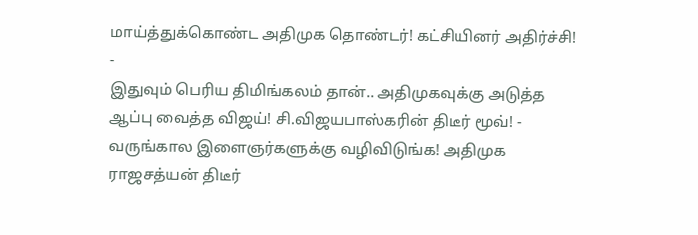மாய்த்துக்கொண்ட அதிமுக தொண்டர்! கட்சியினர் அதிர்ச்சி! -
இதுவும் பெரிய திமிங்கலம் தான்.. அதிமுகவுக்கு அடுத்த ஆப்பு வைத்த விஜய்! சி.விஜயபாஸ்கரின் திடீர் மூவ்! -
வருங்கால இளைஞர்களுக்கு வழிவிடுங்க! அதிமுக ராஜசத்யன் திடீர்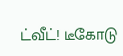ட்வீட்! டீகோடு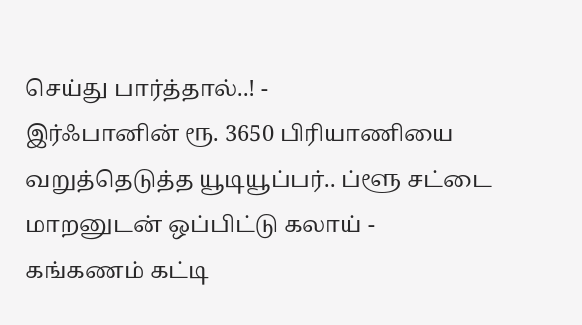செய்து பார்த்தால்..! -
இர்ஃபானின் ரூ. 3650 பிரியாணியை வறுத்தெடுத்த யூடியூப்பர்.. ப்ளூ சட்டை மாறனுடன் ஒப்பிட்டு கலாய் -
கங்கணம் கட்டி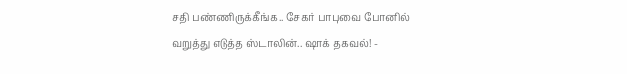சதி பண்ணிருக்கீங்க.. சேகர் பாபுவை போனில் வறுத்து எடுத்த ஸ்டாலின்.. ஷாக் தகவல்! -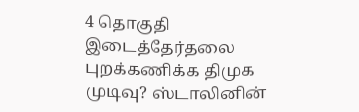4 தொகுதி இடைத்தேர்தலை புறக்கணிக்க திமுக முடிவு? ஸ்டாலினின்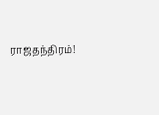ராஜதந்திரம்!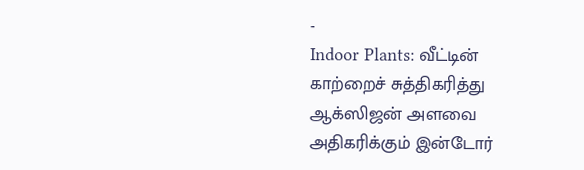-
Indoor Plants: வீட்டின் காற்றைச் சுத்திகரித்து ஆக்ஸிஜன் அளவை அதிகரிக்கும் இன்டோர்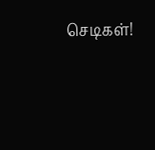செடிகள்!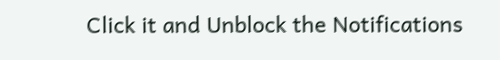Click it and Unblock the Notifications